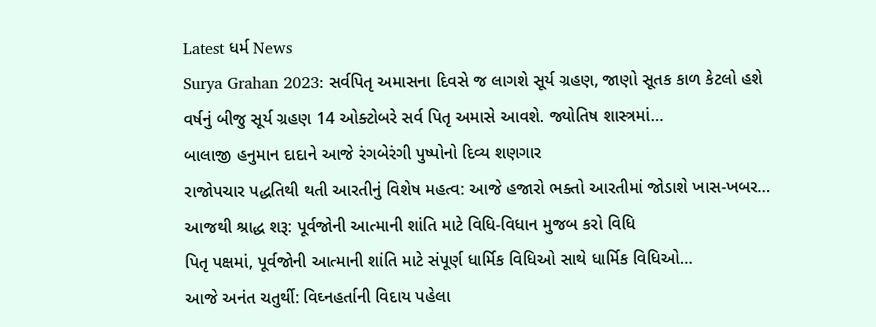Latest ધર્મ News
Surya Grahan 2023: સર્વપિતૃ અમાસના દિવસે જ લાગશે સૂર્ય ગ્રહણ, જાણો સૂતક કાળ કેટલો હશે
વર્ષનું બીજુ સૂર્ય ગ્રહણ 14 ઓક્ટોબરે સર્વ પિતૃ અમાસે આવશે. જ્યોતિષ શાસ્ત્રમાં…
બાલાજી હનુમાન દાદાને આજે રંગબેરંગી પુષ્પોનો દિવ્ય શણગાર
રાજોપચાર પદ્ધતિથી થતી આરતીનું વિશેષ મહત્વ: આજે હજારો ભક્તો આરતીમાં જોડાશે ખાસ-ખબર…
આજથી શ્રાદ્ધ શરૂ: પૂર્વજોની આત્માની શાંતિ માટે વિધિ-વિધાન મુજબ કરો વિધિ
પિતૃ પક્ષમાં, પૂર્વજોની આત્માની શાંતિ માટે સંપૂર્ણ ધાર્મિક વિધિઓ સાથે ધાર્મિક વિધિઓ…
આજે અનંત ચતુર્થી: વિઘ્નહર્તાની વિદાય પહેલા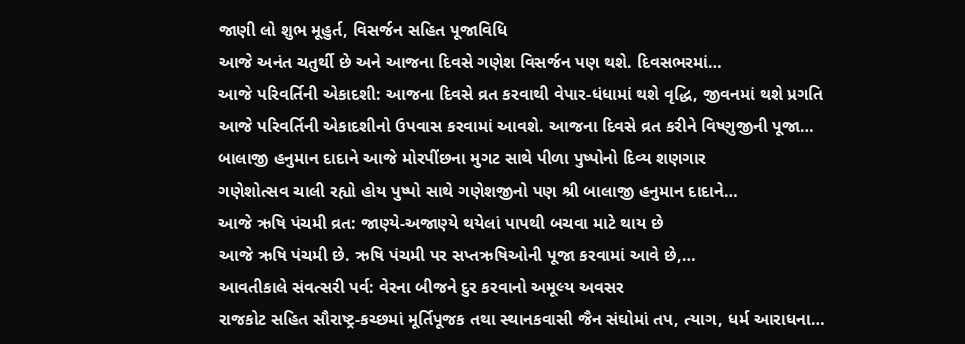જાણી લો શુભ મૂહુર્ત, વિસર્જન સહિત પૂજાવિધિ
આજે અનંત ચતુર્થી છે અને આજના દિવસે ગણેશ વિસર્જન પણ થશે. દિવસભરમાં…
આજે પરિવર્તિની એકાદશી: આજના દિવસે વ્રત કરવાથી વેપાર-ધંધામાં થશે વૃદ્ધિ, જીવનમાં થશે પ્રગતિ
આજે પરિવર્તિની એકાદશીનો ઉપવાસ કરવામાં આવશે. આજના દિવસે વ્રત કરીને વિષ્ણુજીની પૂજા…
બાલાજી હનુમાન દાદાને આજે મોરપીંછના મુગટ સાથે પીળા પુષ્પોનો દિવ્ય શણગાર
ગણેશોત્સવ ચાલી રહ્યો હોય પુષ્પો સાથે ગણેશજીનો પણ શ્રી બાલાજી હનુમાન દાદાને…
આજે ઋષિ પંચમી વ્રત: જાણ્યે-અજાણ્યે થયેલાં પાપથી બચવા માટે થાય છે
આજે ઋષિ પંચમી છે. ઋષિ પંચમી પર સપ્તઋષિઓની પૂજા કરવામાં આવે છે,…
આવતીકાલે સંવત્સરી પર્વ: વેરના બીજને દુર કરવાનો અમૂલ્ય અવસર
રાજકોટ સહિત સૌરાષ્ટ્ર-કચ્છમાં મૂર્તિપૂજક તથા સ્થાનકવાસી જૈન સંઘોમાં તપ, ત્યાગ, ધર્મ આરાધના…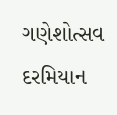ગણેશોત્સવ દરમિયાન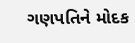ગણપતિને મોદક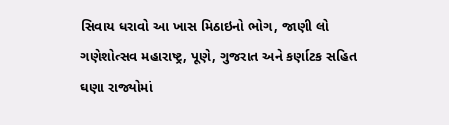સિવાય ધરાવો આ ખાસ મિઠાઇનો ભોગ, જાણી લો
ગણેશોત્સવ મહારાષ્ટ્ર, પૂણે, ગુજરાત અને કર્ણાટક સહિત ઘણા રાજ્યોમાં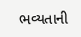ભવ્યતાની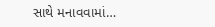સાથે મનાવવામાં…